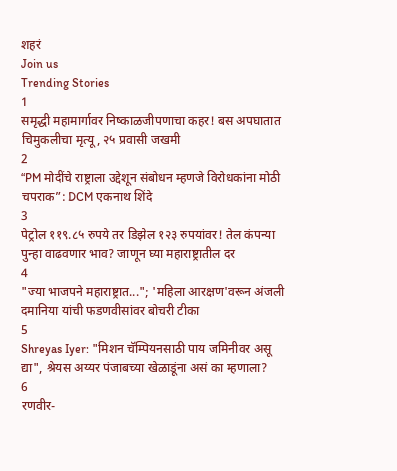शहरं
Join us
Trending Stories
1
समृद्धी महामार्गावर निष्काळजीपणाचा कहर! बस अपघातात चिमुकलीचा मृत्यू, २५ प्रवासी जखमी
2
“PM मोदींचे राष्ट्राला उद्देशून संबोधन म्हणजे विरोधकांना मोठी चपराक”: DCM एकनाथ शिंदे
3
पेट्रोल ११९.८५ रुपये तर डिझेल १२३ रुपयांवर! तेल कंपन्या पुन्हा वाढवणार भाव? जाणून घ्या महाराष्ट्रातील दर
4
"ज्या भाजपने महाराष्ट्रात..."; 'महिला आरक्षण'वरून अंजली दमानिया यांची फडणवीसांवर बोचरी टीका
5
Shreyas Iyer: "मिशन चॅम्पियनसाठी पाय जमिनीवर असू द्या", श्रेयस अय्यर पंजाबच्या खेळाडूंना असं का म्हणाला?
6
रणवीर-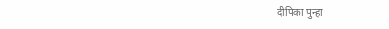दीपिका पुन्हा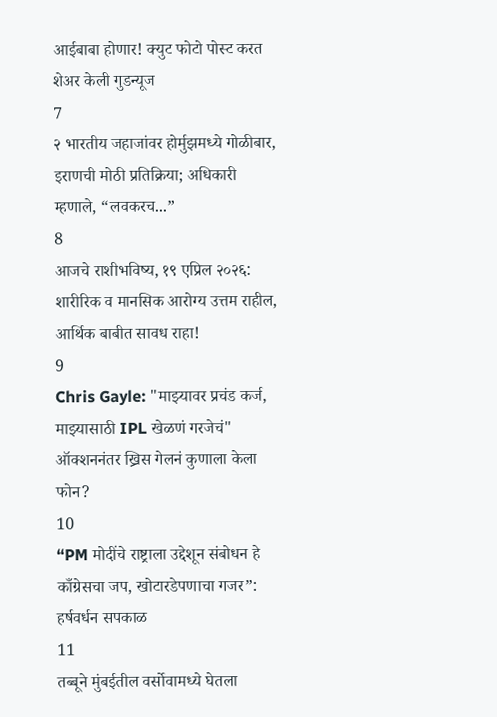आईबाबा होणार! क्युट फोटो पोस्ट करत शेअर केली गुडन्यूज
7
२ भारतीय जहाजांवर होर्मुझमध्ये गोळीबार, इराणची मोठी प्रतिक्रिया; अधिकारी म्हणाले, “लवकरच...”
8
आजचे राशीभविष्य, १९ एप्रिल २०२६: शारीरिक व मानसिक आरोग्य उत्तम राहील, आर्थिक बाबीत सावध राहा!
9
Chris Gayle: "माझ्यावर प्रचंड कर्ज, माझ्यासाठी IPL खेळणं गरजेचं" ऑक्शननंतर ख्रिस गेलनं कुणाला केला फोन?
10
“PM मोदींचे राष्ट्राला उद्देशून संबोधन हे काँग्रेसचा जप, खोटारडेपणाचा गजर”: हर्षवर्धन सपकाळ
11
तब्बूने मुंबईतील वर्सोवामध्ये घेतला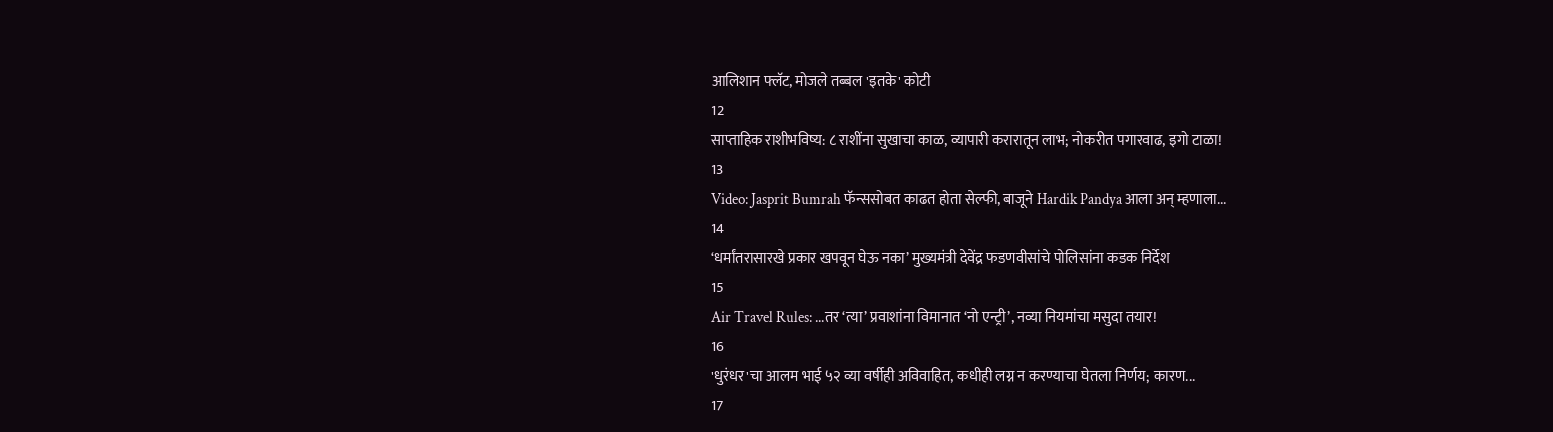आलिशान फ्लॅट, मोजले तब्बल 'इतके' कोटी
12
साप्ताहिक राशीभविष्य: ८ राशींना सुखाचा काळ, व्यापारी करारातून लाभ; नोकरीत पगारवाढ, इगो टाळा!
13
Video: Jasprit Bumrah फॅन्ससोबत काढत होता सेल्फी, बाजूने Hardik Pandya आला अन् म्हणाला...
14
‘धर्मांतरासारखे प्रकार खपवून घेऊ नका’ मुख्यमंत्री देवेंद्र फडणवीसांचे पोलिसांना कडक निर्देश
15
Air Travel Rules: ...तर ‘त्या’ प्रवाशांना विमानात ‘नो एन्ट्री’, नव्या नियमांचा मसुदा तयार!
16
'धुरंधर'चा आलम भाई ५२ व्या वर्षीही अविवाहित, कधीही लग्न न करण्याचा घेतला निर्णय; कारण...
17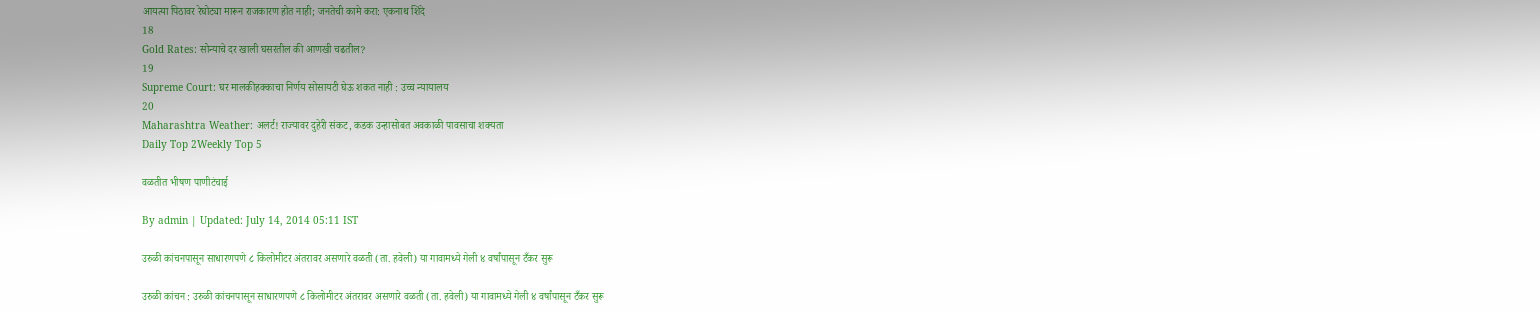आयत्या पिठावर रेघोट्या मारून राजकारण होत नाही; जनतेची कामे करा: एकनाथ शिंदे
18
Gold Rates: सोन्याचे दर खाली घसरतील की आणखी चढतील?
19
Supreme Court: घर मालकीहक्काचा निर्णय सोसायटी घेऊ शकत नाही : उच्च न्यायालय
20
Maharashtra Weather: अलर्ट! राज्यावर दुहेरी संकट, कडक उन्हासोबत अवकाळी पावसाचा शक्यता
Daily Top 2Weekly Top 5

वळतीत भीषण पाणीटंचाई

By admin | Updated: July 14, 2014 05:11 IST

उरुळी कांचनपासून साधारणपणे ८ किलोमीटर अंतरावर असणारे वळती (ता. हवेली) या गावामध्ये गेली ४ वर्षांपासून टँकर सुरू

उरुळी कांचन : उरुळी कांचनपासून साधारणपणे ८ किलोमीटर अंतरावर असणारे वळती (ता. हवेली) या गावामध्ये गेली ४ वर्षांपासून टँकर सुरू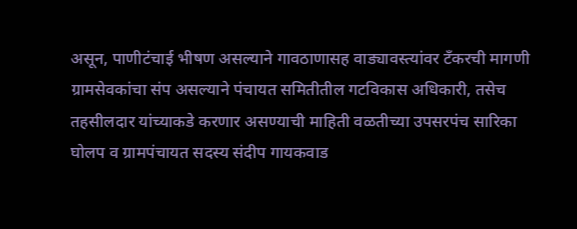असून, पाणीटंचाई भीषण असल्याने गावठाणासह वाड्यावस्त्यांवर टँकरची मागणी ग्रामसेवकांचा संप असल्याने पंचायत समितीतील गटविकास अधिकारी, तसेच तहसीलदार यांच्याकडे करणार असण्याची माहिती वळतीच्या उपसरपंच सारिका घोलप व ग्रामपंचायत सदस्य संदीप गायकवाड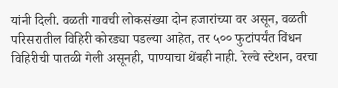यांनी दिली. वळती गावची लोकसंख्या दोन हजारांच्या वर असून, वळती परिसरातील विहिरी कोरड्या पडल्या आहेत, तर ५०० फुटांपर्यंत विंधन विहिरीची पातळी गेली असूनही, पाण्याचा थेंबही नाही. रेल्वे स्टेशन, वरचा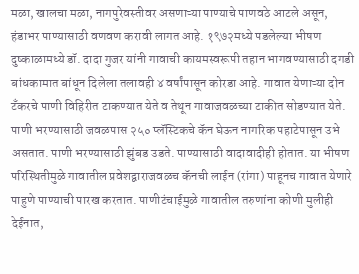मळा, खालचा मळा, नागपुरेवस्तीवर असणाऱ्या पाण्याचे पाणवठे आटले असून, हंडाभर पाण्यासाठी वणवण करावी लागत आहे. १९७२मध्ये पडलेल्या भीषण दुष्काळामध्ये डॉ. दादा गुजर यांनी गावाची कायमस्वरूपी तहान भागवण्यासाठी दगडी बांधकामात बांधून दिलेला तलावही ४ वर्षांपासून कोरडा आहे. गावात येणाऱ्या दोन टँकरचे पाणी विहिरीत टाकण्यात येते व तेथून गावाजवळच्या टाकीत सोडण्यात येते. पाणी भरण्यासाठी जवळपास २५० प्लॅस्टिकचे कॅन घेऊन नागरिक पहाटेपासून उभे असतात. पाणी भरण्यासाठी झुंबड उडते. पाण्यासाठी वादावादीही होतात. या भीषण परिस्थितीमुळे गावातील प्रवेशद्वाराजवळच कॅनची लाईन (रांगा) पाहूनच गावात येणारे पाहुणे पाण्याची पारख करतात. पाणीटंचाईमुळे गावातील तरुणांना कोणी मुलीही देईनात,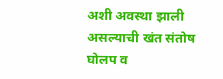अशी अवस्था झाली असल्याची खंत संतोष घोलप व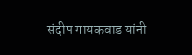संदीप गायकवाड यांनी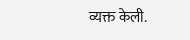व्यक्त केली.